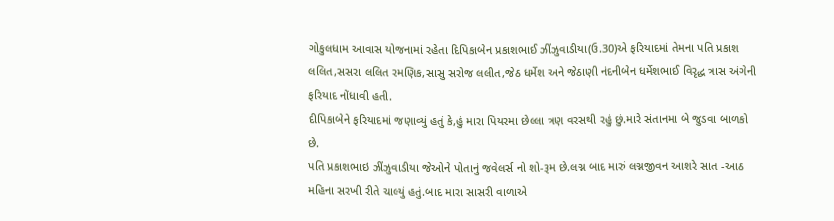ગોકુલધામ આવાસ યોજનામાં રહેતા દિપિકાબેન પ્રકાશભાઈ ઝીંઝુવાડીયા(ઉ.30)એ ફરિયાદમાં તેમના પતિ પ્રકાશ લલિત,સસરા લલિત રમણિક,સાસુ સરોજ લલીત,જેઠ ધર્મેશ અને જેઠાણી નંદનીબેન ધર્મેશભાઈ વિરૃદ્ધ ત્રાસ અંગેની ફરિયાદ નોંધાવી હતી.
દીપિકાબેને ફરિયાદમાં જણાવ્યું હતું કે,હું મારા પિયરમા છેલ્લા ત્રણ વરસથી રહું છું.મારે સંતાનમા બે જુડવા બાળકો છે.
પતિ પ્રકાશભાઇ ઝીંઝુવાડીયા જેઓને પોતાનું જવેલર્સ નો શો-રૂમ છે.લગ્ન બાદ મારું લગ્નજીવન આશરે સાત -આઠ મહિના સરખી રીતે ચાલ્યું હતું.બાદ મારા સાસરી વાળાએ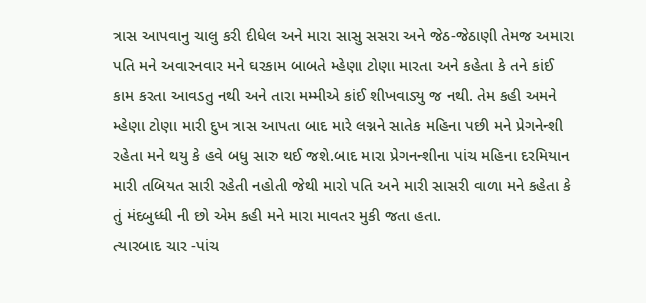ત્રાસ આપવાનુ ચાલુ કરી દીધેલ અને મારા સાસુ સસરા અને જેઠ-જેઠાણી તેમજ અમારા પતિ મને અવારનવાર મને ઘરકામ બાબતે મ્હેણા ટોણા મારતા અને કહેતા કે તને કાંઈ કામ કરતા આવડતુ નથી અને તારા મમ્મીએ કાંઈ શીખવાડ્યુ જ નથી. તેમ કહી અમને મ્હેણા ટોણા મારી દુખ ત્રાસ આપતા બાદ મારે લગ્નને સાતેક મહિના પછી મને પ્રેગનેન્શી રહેતા મને થયુ કે હવે બધુ સારુ થઈ જશે.બાદ મારા પ્રેગનન્શીના પાંચ મહિના દરમિયાન મારી તબિયત સારી રહેતી નહોતી જેથી મારો પતિ અને મારી સાસરી વાળા મને કહેતા કે તું મંદબુધ્ધી ની છો એમ કહી મને મારા માવતર મુકી જતા હતા.
ત્યારબાદ ચાર -પાંચ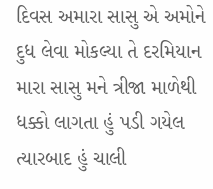દિવસ અમારા સાસુ એ અમોને દુધ લેવા મોકલ્યા તે દરમિયાન મારા સાસુ મને ત્રીજા માળેથી ધક્કો લાગતા હું પડી ગયેલ ત્યારબાદ હું ચાલી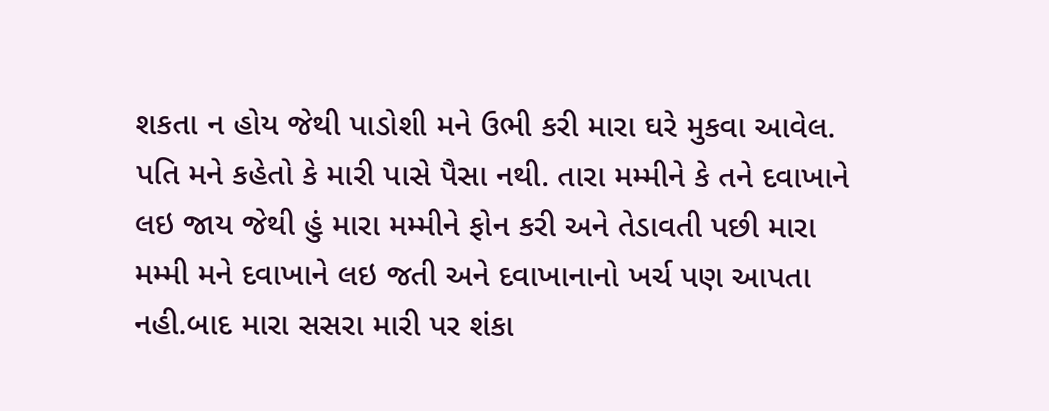શકતા ન હોય જેથી પાડોશી મને ઉભી કરી મારા ઘરે મુકવા આવેલ. પતિ મને કહેતો કે મારી પાસે પૈસા નથી. તારા મમ્મીને કે તને દવાખાને લઇ જાય જેથી હું મારા મમ્મીને ફોન કરી અને તેડાવતી પછી મારા મમ્મી મને દવાખાને લઇ જતી અને દવાખાનાનો ખર્ચ પણ આપતા નહી.બાદ મારા સસરા મારી પર શંકા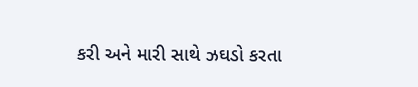કરી અને મારી સાથે ઝઘડો કરતા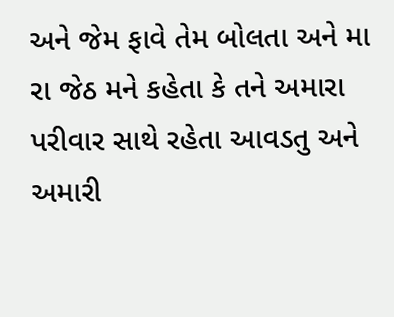અને જેમ ફાવે તેમ બોલતા અને મા રા જેઠ મને કહેતા કે તને અમારા પરીવાર સાથે રહેતા આવડતુ અને અમારી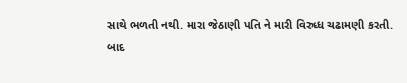સાથે ભળતી નથી. મારા જેઠાણી પતિ ને મારી વિરુધ્ધ ચઢામણી કરતી.
બાદ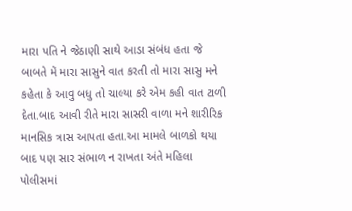મારા પતિ ને જેઠાણી સાથે આડા સંબંધ હતા જે બાબતે મેં મારા સાસુને વાત કરતી તો મારા સાસુ મને કહેતા કે આવુ બધુ તો ચાલ્યા કરે એમ કહી વાત ટાળી દેતા.બાદ આવી રીતે મારા સાસરી વાળા મને શારીરિક માનસિક ત્રાસ આપતા હતા.આ મામલે બાળકો થયા બાદ પણ સાર સંભાળ ન રાખતા અંતે મહિલા પોલીસમાં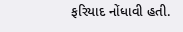ફરિયાદ નોંધાવી હતી.